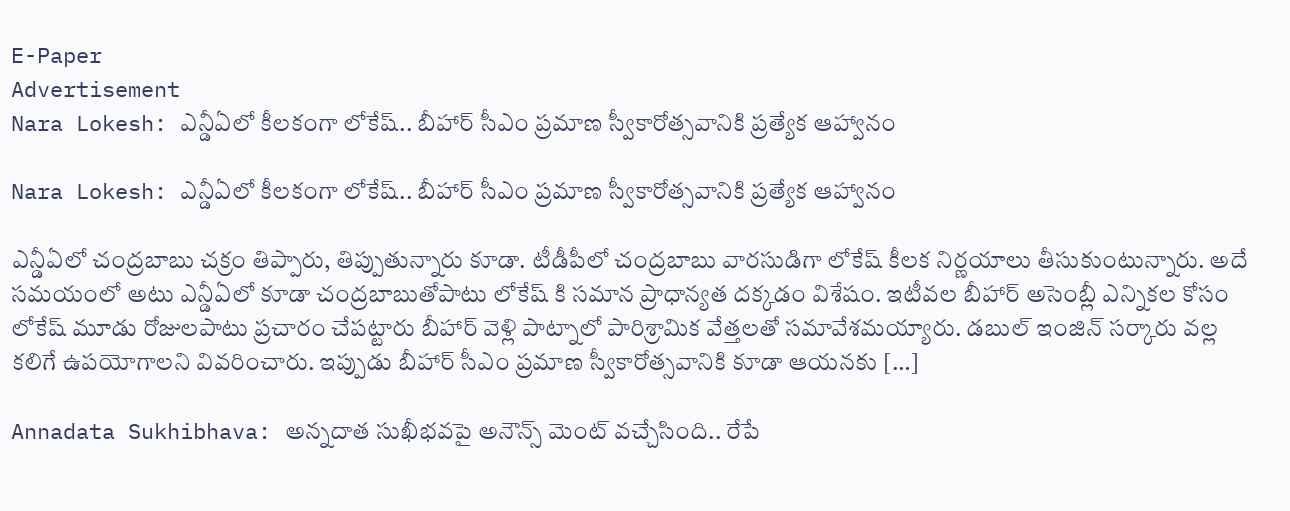E-Paper
Advertisement
Nara Lokesh: ఎన్డీఏలో కీలకంగా లోకేష్.. బీహార్ సీఎం ప్రమాణ స్వీకారోత్సవానికి ప్రత్యేక ఆహ్వానం

Nara Lokesh: ఎన్డీఏలో కీలకంగా లోకేష్.. బీహార్ సీఎం ప్రమాణ స్వీకారోత్సవానికి ప్రత్యేక ఆహ్వానం

ఎన్డీఏలో చంద్రబాబు చక్రం తిప్పారు, తిప్పుతున్నారు కూడా. టీడీపీలో చంద్రబాబు వారసుడిగా లోకేష్ కీలక నిర్ణయాలు తీసుకుంటున్నారు. అదే సమయంలో అటు ఎన్డీఏలో కూడా చంద్రబాబుతోపాటు లోకేష్ కి సమాన ప్రాధాన్యత దక్కడం విశేషం. ఇటీవల బీహార్ అసెంబ్లీ ఎన్నికల కోసం లోకేష్ మూడు రోజులపాటు ప్రచారం చేపట్టారు బీహార్ వెళ్లి పాట్నాలో పారిశ్రామిక వేత్తలతో సమావేశమయ్యారు. డబుల్ ఇంజిన్ సర్కారు వల్ల కలిగే ఉపయోగాలని వివరించారు. ఇప్పుడు బీహార్ సీఎం ప్రమాణ స్వీకారోత్సవానికి కూడా ఆయనకు […]

Annadata Sukhibhava: అన్నదాత సుఖీభవపై అనౌన్స్ మెంట్ వచ్చేసింది.. రేపే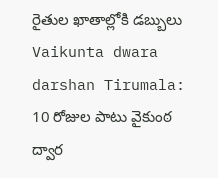రైతుల ఖాతాల్లోకి డబ్బులు
Vaikunta dwara darshan Tirumala: 10 రోజుల పాటు వైకుంఠ ద్వార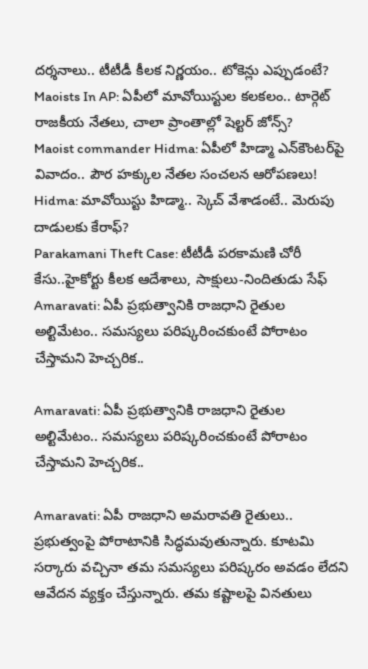దర్శనాలు.. టీటీడీ కీలక నిర్ణయం.. టోకెన్లు ఎప్పుడంటే?
Maoists In AP: ఏపీలో మావోయిస్టుల కలకలం.. టార్గెట్ రాజకీయ నేతలు, చాలా ప్రాంతాల్లో షెల్టర్ జోన్స్?
Maoist commander Hidma: ఏపీలో హిడ్మా ఎన్‌కౌంటర్‌పై వివాదం.. పౌర హక్కుల నేతల సంచలన ఆరోపణలు!
Hidma: మావోయిస్టు హిడ్మా.. స్కెచ్ వేశాడంటే.. మెరుపు దాడులకు కేరాఫ్?
Parakamani Theft Case: టీటీడీ పరకామణి చోరీ కేసు..హైకోర్టు కీలక ఆదేశాలు, సాక్షులు-నిందితుడు సేఫ్
Amaravati: ఏపీ ప్రభుత్వానికి రాజధాని రైతుల అల్టిమేటం.. సమస్యలు పరిష్కరించకుంటే పోరాటం చేస్తామని హెచ్చరిక..

Amaravati: ఏపీ ప్రభుత్వానికి రాజధాని రైతుల అల్టిమేటం.. సమస్యలు పరిష్కరించకుంటే పోరాటం చేస్తామని హెచ్చరిక..

Amaravati: ఏపీ రాజధాని అమరావతి రైతులు.. ప్రభుత్వంపై పోరాటానికి సిద్ధమవుతున్నారు. కూటమి సర్కారు వచ్చినా తమ సమస్యలు పరిష్కరం అవడం లేదని ఆవేదన వ్యక్తం చేస్తున్నారు. తమ కష్టాలపై వినతులు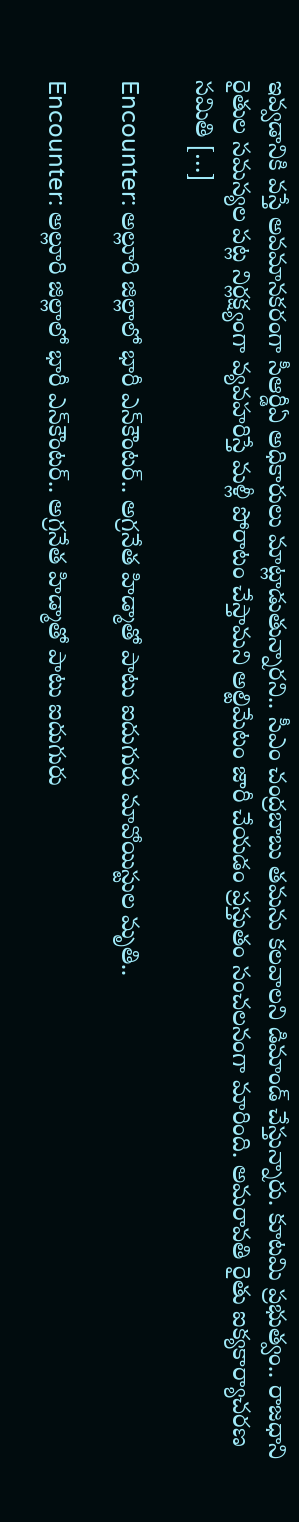ఇవ్వడానికి వస్తే అవమానకరంగా సీఆర్డీఏ అధికారులు మాట్లాడుతున్నారని.. సీఎం చంద్రబాబు తమను కలవాలని డిమాండ్ చేస్తున్నారు. కూటమి ప్రభుత్వం.. రాజధాని రైతుల సమస్యల పట్ల నిర్లక్ష్యంగా వ్యవహరిస్తే మళ్లీ పోరాటం చేస్తామని అల్టిమేటం జారీ చేయడం ప్రస్తుతం సంచలనంగా మారింది. అమరావతి రైతు ఐక్యకార్యాచరణ సమితి […]

Encounter: అల్లూరి జిల్లాలో భారీ ఎన్‌కౌంటర్.. అగ్రనేత హిడ్మాతో పాటు ఐదుగురు మావోయిస్టుల మృతి..

Encounter: అల్లూరి జిల్లాలో భారీ ఎన్‌కౌంటర్.. అగ్రనేత హిడ్మాతో పాటు ఐదుగురు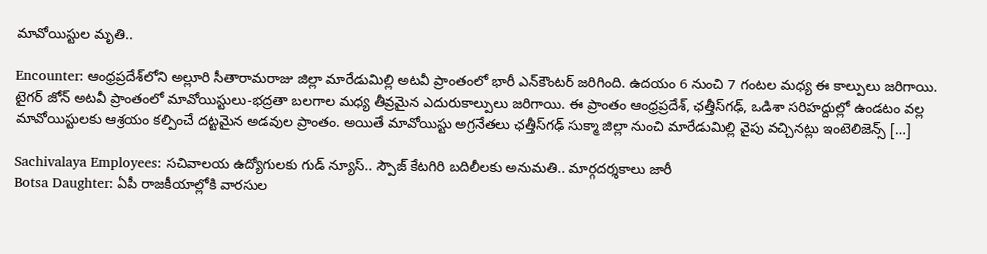మావోయిస్టుల మృతి..

Encounter: ఆంధ్రప్రదేశ్‌లోని అల్లూరి సీతారామరాజు జిల్లా మారేడుమిల్లి అటవీ ప్రాంతంలో భారీ ఎన్‌కౌంటర్‌ జరిగింది. ఉదయం 6 నుంచి 7 గంటల మధ్య ఈ కాల్పులు జరిగాయి. టైగర్ జోన్ అటవీ ప్రాంతంలో మావోయిస్టులు-భద్రతా బలగాల మధ్య తీవ్రమైన ఎదురుకాల్పులు జరిగాయి. ఈ ప్రాంతం ఆంధ్రప్రదేశ్, ఛత్తీస్‌గఢ్, ఒడిశా సరిహద్దుల్లో ఉండటం వల్ల మావోయిస్టులకు ఆశ్రయం కల్పించే దట్టమైన అడవుల ప్రాంతం. అయితే మావోయిస్టు అగ్రనేతలు ఛత్తీస్‌గఢ్ సుక్మా జిల్లా నుంచి మారేడుమిల్లి వైపు వచ్చినట్లు ఇంటెలిజెన్స్ […]

Sachivalaya Employees: సచివాలయ ఉద్యోగులకు గుడ్ న్యూస్.. స్పౌజ్ కేటగిరి బదిలీలకు అనుమతి.. మార్గదర్శకాలు జారీ
Botsa Daughter: ఏపీ రాజకీయాల్లోకి వారసుల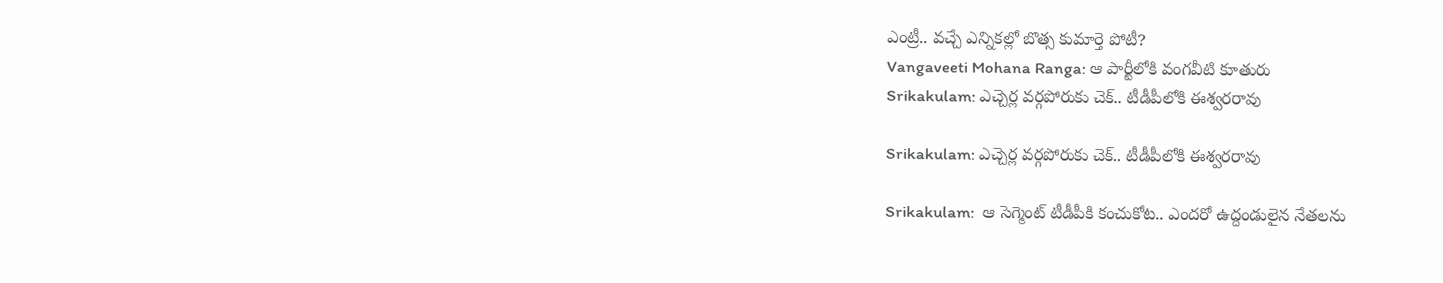ఎంట్రీ.. వచ్చే ఎన్నికల్లో బొత్స కుమార్తె పోటీ?
Vangaveeti Mohana Ranga: ఆ పార్టీలోకి వంగవీటి కూతురు
Srikakulam: ఎచ్చెర్ల వర్గపోరుకు చెక్.. టీడీపీలోకి ఈశ్వరరావు

Srikakulam: ఎచ్చెర్ల వర్గపోరుకు చెక్.. టీడీపీలోకి ఈశ్వరరావు

Srikakulam:  ఆ సెగ్మెంట్ టీడీపీకి కంచుకోట.. ఎందరో ఉద్దండులైన నేతలను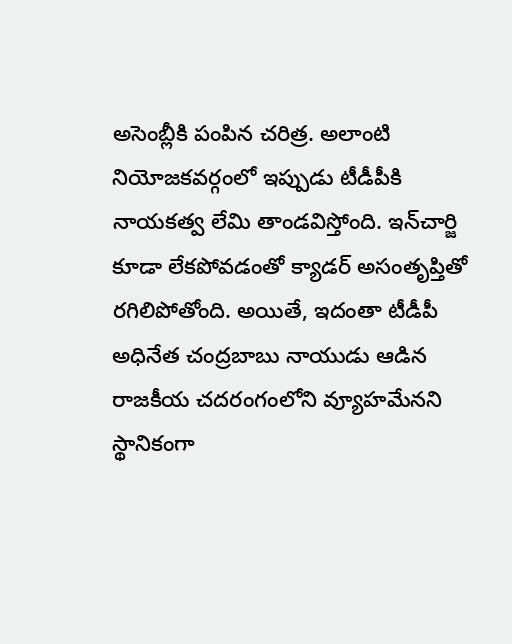అసెంబ్లీకి పంపిన చరిత్ర. అలాంటి నియోజకవర్గంలో ఇప్పుడు టీడీపీకి నాయకత్వ లేమి తాండవిస్తోంది. ఇన్‌చార్జి కూడా లేకపోవడంతో క్యాడర్ అసంతృప్తితో రగిలిపోతోంది. అయితే, ఇదంతా టీడీపీ అధినేత చంద్రబాబు నాయుడు ఆడిన రాజకీయ చదరంగంలోని వ్యూహమేనని స్థానికంగా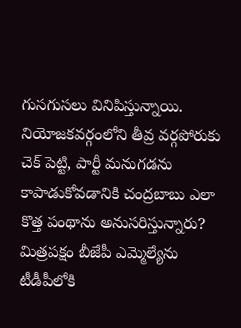గుసగుసలు వినిపిస్తున్నాయి. నియోజకవర్గంలోని తీవ్ర వర్గపోరుకు చెక్ పెట్టి, పార్టీ మనుగడను కాపాడుకోవడానికి చంద్రబాబు ఎలా కొత్త పంథాను అనుసరిస్తున్నారు? మిత్రపక్షం బీజేపీ ఎమ్మెల్యేను టీడీపీలోకి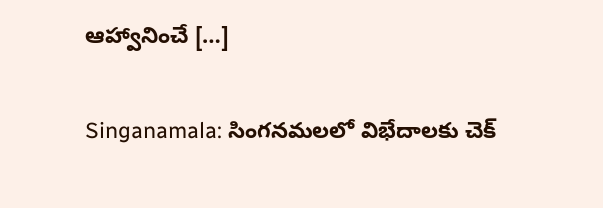ఆహ్వానించే […]

Singanamala: సింగనమలలో విభేదాలకు చెక్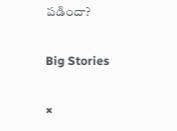పడిందా?

Big Stories

×